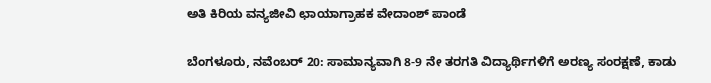ಅತಿ ಕಿರಿಯ ವನ್ಯಜೀವಿ ಛಾಯಾಗ್ರಾಹಕ ವೇದಾಂಶ್ ಪಾಂಡೆ

ಬೆಂಗಳೂರು, ನವೆಂಬರ್ 20: ಸಾಮಾನ್ಯವಾಗಿ 8-9 ನೇ ತರಗತಿ ವಿದ್ಯಾರ್ಥಿಗಳಿಗೆ ಅರಣ್ಯ ಸಂರಕ್ಷಣೆ, ಕಾಡು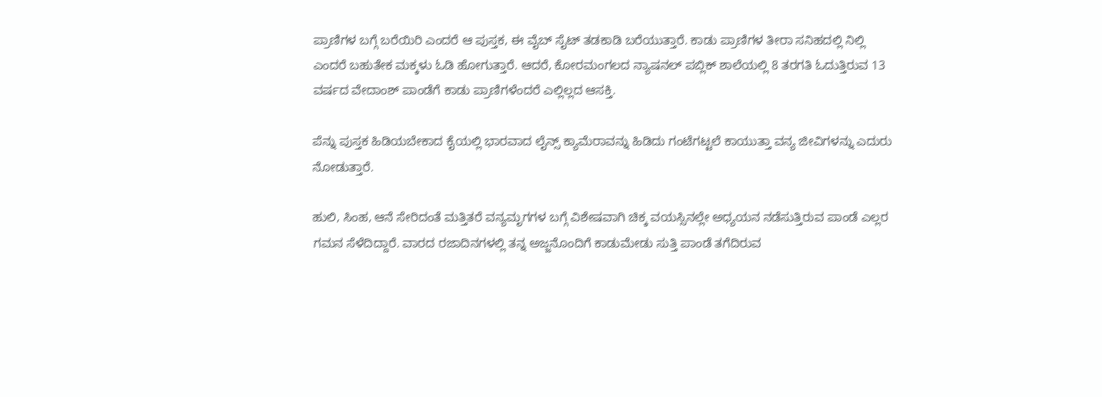ಪ್ರಾಣಿಗಳ ಬಗ್ಗೆ ಬರೆಯಿರಿ ಎಂದರೆ ಆ ಪುಸ್ತಕ, ಈ ವೈಬ್ ಸೈಟ್ ತಡಕಾಡಿ ಬರೆಯುತ್ತಾರೆ. ಕಾಡು ಪ್ರಾಣಿಗಳ ತೀರಾ ಸನಿಹದಲ್ಲಿ ನಿಲ್ಲಿ ಎಂದರೆ ಬಹುತೇಕ ಮಕ್ಕಳು ಓಡಿ ಹೋಗುತ್ತಾರೆ. ಆದರೆ, ಕೋರಮಂಗಲದ ನ್ಯಾಷನಲ್ ಪಬ್ಲಿಕ್ ಶಾಲೆಯಲ್ಲಿ 8 ತರಗತಿ ಓದುತ್ತಿರುವ 13 ವರ್ಷದ ವೇದಾಂಶ್ ಪಾಂಡೆಗೆ ಕಾಡು ಪ್ರಾಣಿಗಳೆಂದರೆ ಎಲ್ಲಿಲ್ಲದ ಆಸಕ್ತಿ.

ಪೆನ್ನು ಪುಸ್ತಕ ಹಿಡಿಯಬೇಕಾದ ಕೈಯಲ್ಲಿ ಭಾರವಾದ ಲೈನ್ಸ್ ಕ್ಯಾಮೆರಾವನ್ನು ಹಿಡಿದು ಗಂಟೆಗಟ್ಟಲೆ ಕಾಯುತ್ತಾ ವನ್ಯ ಜೀವಿಗಳನ್ನು ಎದುರು ನೋಡುತ್ತಾರೆ.

ಹುಲಿ, ಸಿಂಹ, ಆನೆ ಸೇರಿದಂತೆ ಮತ್ತಿತರೆ ವನ್ಯಮೃಗಗಳ ಬಗ್ಗೆ ವಿಶೇಷವಾಗಿ ಚಿಕ್ಕ ವಯಸ್ಸಿನಲ್ಲೇ ಅಧ್ಯಯನ ನಡೆಸುತ್ತಿರುವ ಪಾಂಡೆ ಎಲ್ಲರ ಗಮನ ಸೆಳೆದಿದ್ದಾರೆ. ವಾರದ ರಜಾದಿನಗಳಲ್ಲಿ ತನ್ನ ಅಜ್ಜನೊಂದಿಗೆ ಕಾಡುಮೇಡು ಸುತ್ತಿ ಪಾಂಡೆ ತಗೆದಿರುವ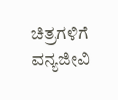ಚಿತ್ರಗಳಿಗೆ ವನ್ಯಜೀವಿ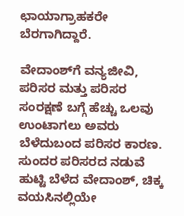ಛಾಯಾಗ್ರಾಹಕರೇ ಬೆರಗಾಗಿದ್ದಾರೆ.

ವೇದಾಂಶ್‍ಗೆ ವನ್ಯಜೀವಿ, ಪರಿಸರ ಮತ್ತು ಪರಿಸರ ಸಂರಕ್ಷಣೆ ಬಗ್ಗೆ ಹೆಚ್ಚು ಒಲವು ಉಂಟಾಗಲು ಅವರು ಬೆಳೆದುಬಂದ ಪರಿಸರ ಕಾರಣ. ಸುಂದರ ಪರಿಸರದ ನಡುವೆ ಹುಟ್ಟಿ ಬೆಳೆದ ವೇದಾಂಶ್, ಚಿಕ್ಕ ವಯಸಿನಲ್ಲಿಯೇ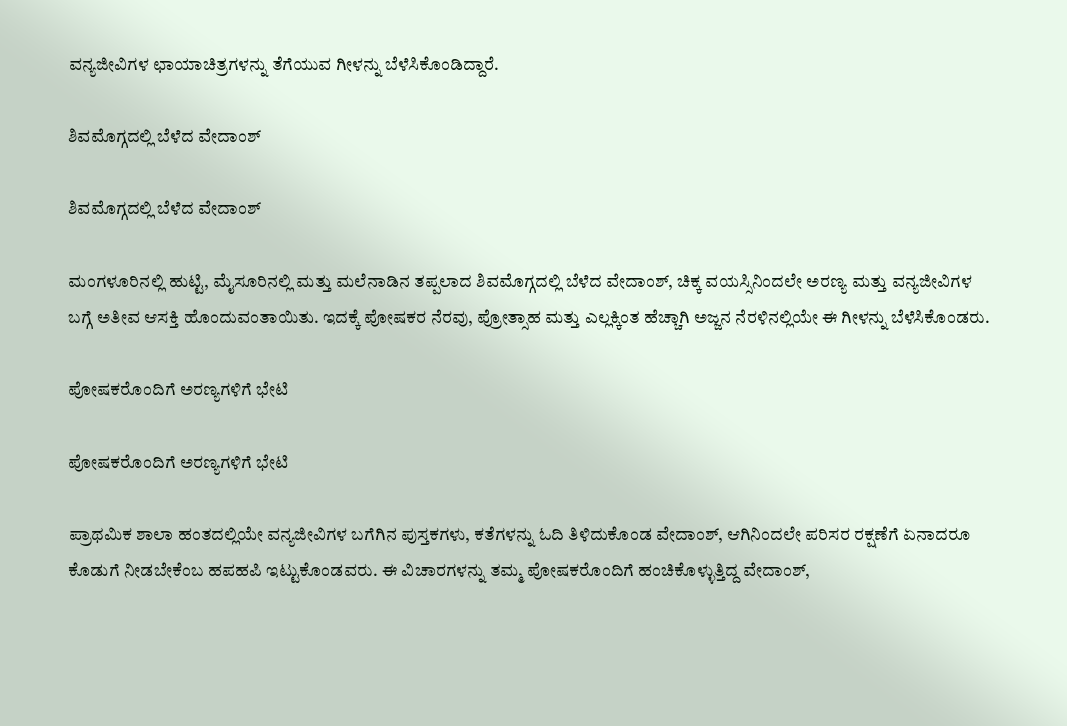ವನ್ಯಜೀವಿಗಳ ಛಾಯಾಚಿತ್ರಗಳನ್ನು ತೆಗೆಯುವ ಗೀಳನ್ನು ಬೆಳೆಸಿಕೊಂಡಿದ್ದಾರೆ.

ಶಿವಮೊಗ್ಗದಲ್ಲಿ ಬೆಳೆದ ವೇದಾಂಶ್

ಶಿವಮೊಗ್ಗದಲ್ಲಿ ಬೆಳೆದ ವೇದಾಂಶ್

ಮಂಗಳೂರಿನಲ್ಲಿ ಹುಟ್ಟಿ, ಮೈಸೂರಿನಲ್ಲಿ ಮತ್ತು ಮಲೆನಾಡಿನ ತಪ್ಪಲಾದ ಶಿವಮೊಗ್ಗದಲ್ಲಿ ಬೆಳೆದ ವೇದಾಂಶ್, ಚಿಕ್ಕ ವಯಸ್ಸಿನಿಂದಲೇ ಅರಣ್ಯ ಮತ್ತು ವನ್ಯಜೀವಿಗಳ ಬಗ್ಗೆ ಅತೀವ ಆಸಕ್ತಿ ಹೊಂದುವಂತಾಯಿತು. ಇದಕ್ಕೆ ಪೋಷಕರ ನೆರವು, ಪ್ರೋತ್ಸಾಹ ಮತ್ತು ಎಲ್ಲಕ್ಕಿಂತ ಹೆಚ್ಚಾಗಿ ಅಜ್ಜನ ನೆರಳಿನಲ್ಲಿಯೇ ಈ ಗೀಳನ್ನು ಬೆಳೆಸಿಕೊಂಡರು.

ಪೋಷಕರೊಂದಿಗೆ ಅರಣ್ಯಗಳಿಗೆ ಭೇಟಿ

ಪೋಷಕರೊಂದಿಗೆ ಅರಣ್ಯಗಳಿಗೆ ಭೇಟಿ

ಪ್ರಾಥಮಿಕ ಶಾಲಾ ಹಂತದಲ್ಲಿಯೇ ವನ್ಯಜೀವಿಗಳ ಬಗೆಗಿನ ಪುಸ್ತಕಗಳು, ಕತೆಗಳನ್ನು ಓದಿ ತಿಳಿದುಕೊಂಡ ವೇದಾಂಶ್, ಆಗಿನಿಂದಲೇ ಪರಿಸರ ರಕ್ಷಣೆಗೆ ಏನಾದರೂ ಕೊಡುಗೆ ನೀಡಬೇಕೆಂಬ ಹಪಹಪಿ ಇಟ್ಟುಕೊಂಡವರು. ಈ ವಿಚಾರಗಳನ್ನು ತಮ್ಮ ಪೋಷಕರೊಂದಿಗೆ ಹಂಚಿಕೊಳ್ಳುತ್ತಿದ್ದ ವೇದಾಂಶ್,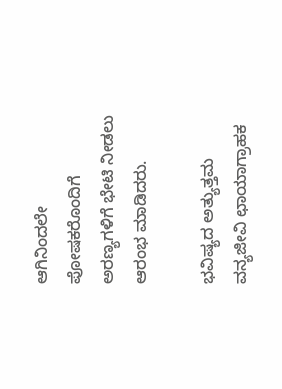ಆಗಿನಿಂದಲೇ ಪೋಷಕರೊಂದಿಗೆ ಅರಣ್ಯಗಳಿಗೆ ಭೇಟಿ ನೀಡಲು ಆರಂಭ ಮಾಡಿದರು.

ಭವಿಷ್ಯದ ಅತ್ಯುತ್ತಮ ವನ್ಯಜೀವಿ ಛಾಯಾಗ್ರಾಹಕ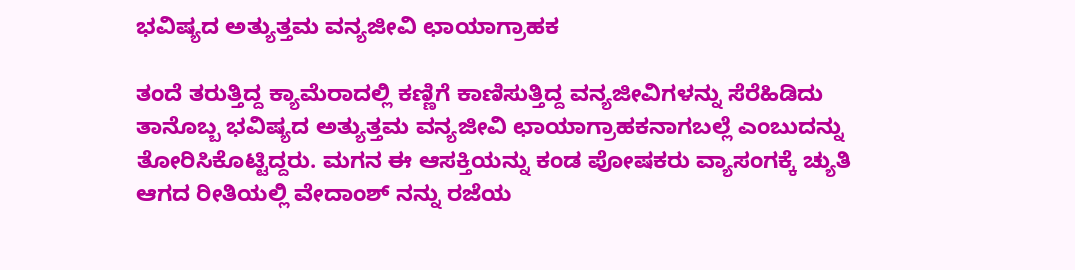ಭವಿಷ್ಯದ ಅತ್ಯುತ್ತಮ ವನ್ಯಜೀವಿ ಛಾಯಾಗ್ರಾಹಕ

ತಂದೆ ತರುತ್ತಿದ್ದ ಕ್ಯಾಮೆರಾದಲ್ಲಿ ಕಣ್ಣಿಗೆ ಕಾಣಿಸುತ್ತಿದ್ದ ವನ್ಯಜೀವಿಗಳನ್ನು ಸೆರೆಹಿಡಿದು ತಾನೊಬ್ಬ ಭವಿಷ್ಯದ ಅತ್ಯುತ್ತಮ ವನ್ಯಜೀವಿ ಛಾಯಾಗ್ರಾಹಕನಾಗಬಲ್ಲೆ ಎಂಬುದನ್ನು ತೋರಿಸಿಕೊಟ್ಟಿದ್ದರು. ಮಗನ ಈ ಆಸಕ್ತಿಯನ್ನು ಕಂಡ ಪೋಷಕರು ವ್ಯಾಸಂಗಕ್ಕೆ ಚ್ಯುತಿ ಆಗದ ರೀತಿಯಲ್ಲಿ ವೇದಾಂಶ್ ನನ್ನು ರಜೆಯ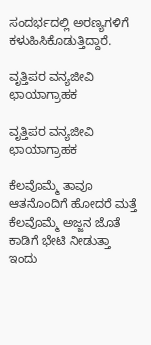ಸಂದರ್ಭದಲ್ಲಿ ಅರಣ್ಯಗಳಿಗೆ ಕಳುಹಿಸಿಕೊಡುತ್ತಿದ್ದಾರೆ.

ವೃತ್ತಿಪರ ವನ್ಯಜೀವಿ ಛಾಯಾಗ್ರಾಹಕ

ವೃತ್ತಿಪರ ವನ್ಯಜೀವಿ ಛಾಯಾಗ್ರಾಹಕ

ಕೆಲವೊಮ್ಮೆ ತಾವೂ ಆತನೊಂದಿಗೆ ಹೋದರೆ ಮತ್ತೆ ಕೆಲವೊಮ್ಮೆ ಅಜ್ಜನ ಜೊತೆ ಕಾಡಿಗೆ ಭೇಟಿ ನೀಡುತ್ತಾ ಇಂದು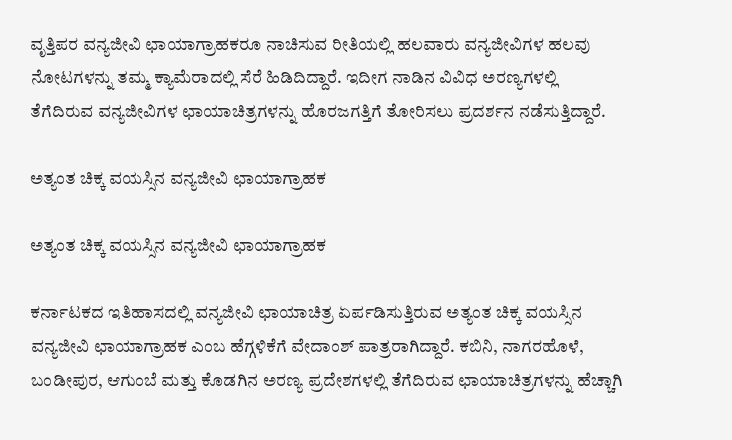ವೃತ್ತಿಪರ ವನ್ಯಜೀವಿ ಛಾಯಾಗ್ರಾಹಕರೂ ನಾಚಿಸುವ ರೀತಿಯಲ್ಲಿ ಹಲವಾರು ವನ್ಯಜೀವಿಗಳ ಹಲವು ನೋಟಗಳನ್ನು ತಮ್ಮ ಕ್ಯಾಮೆರಾದಲ್ಲಿ ಸೆರೆ ಹಿಡಿದಿದ್ದಾರೆ. ಇದೀಗ ನಾಡಿನ ವಿವಿಧ ಅರಣ್ಯಗಳಲ್ಲಿ ತೆಗೆದಿರುವ ವನ್ಯಜೀವಿಗಳ ಛಾಯಾಚಿತ್ರಗಳನ್ನು ಹೊರಜಗತ್ತಿಗೆ ತೋರಿಸಲು ಪ್ರದರ್ಶನ ನಡೆಸುತ್ತಿದ್ದಾರೆ.

ಅತ್ಯಂತ ಚಿಕ್ಕ ವಯಸ್ಸಿನ ವನ್ಯಜೀವಿ ಛಾಯಾಗ್ರಾಹಕ

ಅತ್ಯಂತ ಚಿಕ್ಕ ವಯಸ್ಸಿನ ವನ್ಯಜೀವಿ ಛಾಯಾಗ್ರಾಹಕ

ಕರ್ನಾಟಕದ ಇತಿಹಾಸದಲ್ಲಿ ವನ್ಯಜೀವಿ ಛಾಯಾಚಿತ್ರ ಏರ್ಪಡಿಸುತ್ತಿರುವ ಅತ್ಯಂತ ಚಿಕ್ಕ ವಯಸ್ಸಿನ ವನ್ಯಜೀವಿ ಛಾಯಾಗ್ರಾಹಕ ಎಂಬ ಹೆಗ್ಗಳಿಕೆಗೆ ವೇದಾಂಶ್ ಪಾತ್ರರಾಗಿದ್ದಾರೆ. ಕಬಿನಿ, ನಾಗರಹೊಳೆ, ಬಂಡೀಪುರ, ಆಗುಂಬೆ ಮತ್ತು ಕೊಡಗಿನ ಅರಣ್ಯ ಪ್ರದೇಶಗಳಲ್ಲಿ ತೆಗೆದಿರುವ ಛಾಯಾಚಿತ್ರಗಳನ್ನು ಹೆಚ್ಚಾಗಿ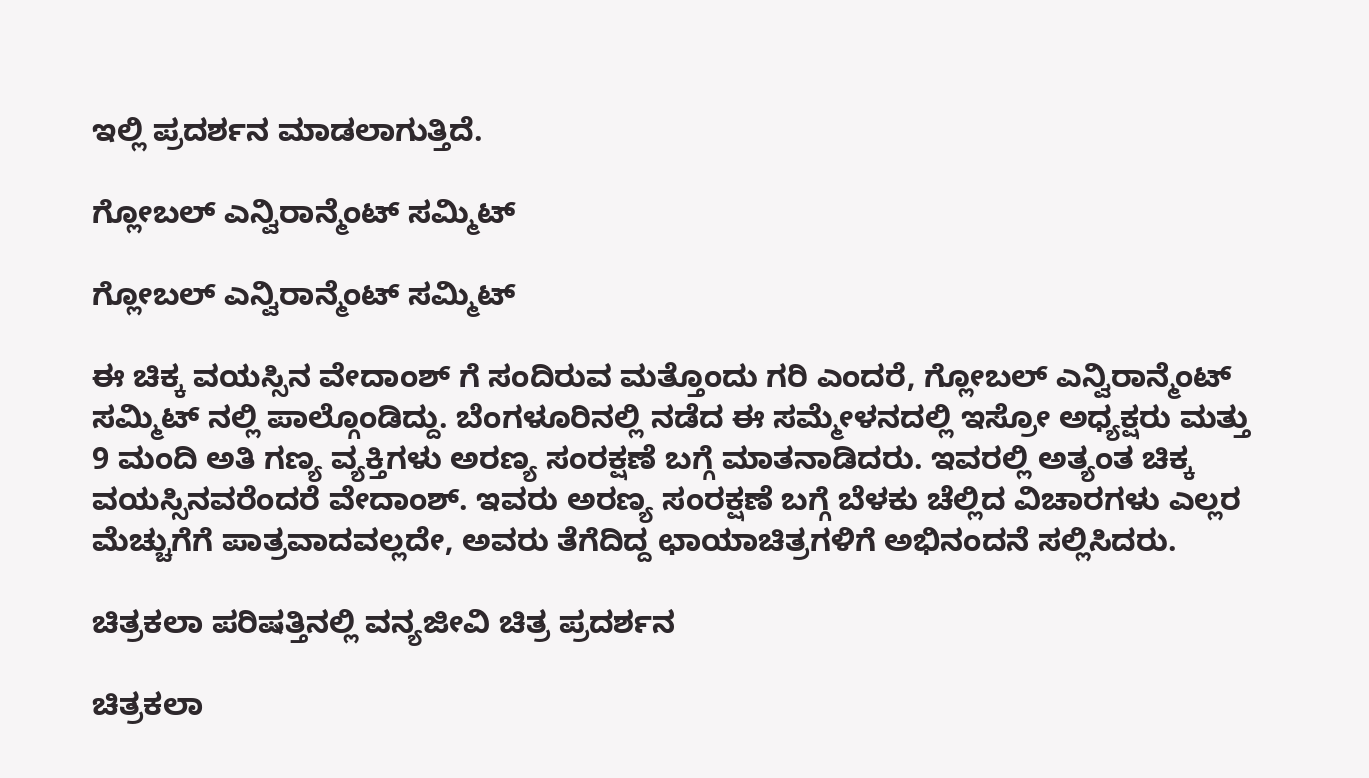ಇಲ್ಲಿ ಪ್ರದರ್ಶನ ಮಾಡಲಾಗುತ್ತಿದೆ.

ಗ್ಲೋಬಲ್ ಎನ್ವಿರಾನ್ಮೆಂಟ್ ಸಮ್ಮಿಟ್

ಗ್ಲೋಬಲ್ ಎನ್ವಿರಾನ್ಮೆಂಟ್ ಸಮ್ಮಿಟ್

ಈ ಚಿಕ್ಕ ವಯಸ್ಸಿನ ವೇದಾಂಶ್ ‍ಗೆ ಸಂದಿರುವ ಮತ್ತೊಂದು ಗರಿ ಎಂದರೆ, ಗ್ಲೋಬಲ್ ಎನ್ವಿರಾನ್ಮೆಂಟ್ ಸಮ್ಮಿಟ್ ನಲ್ಲಿ ಪಾಲ್ಗೊಂಡಿದ್ದು. ಬೆಂಗಳೂರಿನಲ್ಲಿ ನಡೆದ ಈ ಸಮ್ಮೇಳನದಲ್ಲಿ ಇಸ್ರೋ ಅಧ್ಯಕ್ಷರು ಮತ್ತು 9 ಮಂದಿ ಅತಿ ಗಣ್ಯ ವ್ಯಕ್ತಿಗಳು ಅರಣ್ಯ ಸಂರಕ್ಷಣೆ ಬಗ್ಗೆ ಮಾತನಾಡಿದರು. ಇವರಲ್ಲಿ ಅತ್ಯಂತ ಚಿಕ್ಕ ವಯಸ್ಸಿನವರೆಂದರೆ ವೇದಾಂಶ್. ಇವರು ಅರಣ್ಯ ಸಂರಕ್ಷಣೆ ಬಗ್ಗೆ ಬೆಳಕು ಚೆಲ್ಲಿದ ವಿಚಾರಗಳು ಎಲ್ಲರ ಮೆಚ್ಚುಗೆಗೆ ಪಾತ್ರವಾದವಲ್ಲದೇ, ಅವರು ತೆಗೆದಿದ್ದ ಛಾಯಾಚಿತ್ರಗಳಿಗೆ ಅಭಿನಂದನೆ ಸಲ್ಲಿಸಿದರು.

ಚಿತ್ರಕಲಾ ಪರಿಷತ್ತಿನಲ್ಲಿ ವನ್ಯಜೀವಿ ಚಿತ್ರ ಪ್ರದರ್ಶನ

ಚಿತ್ರಕಲಾ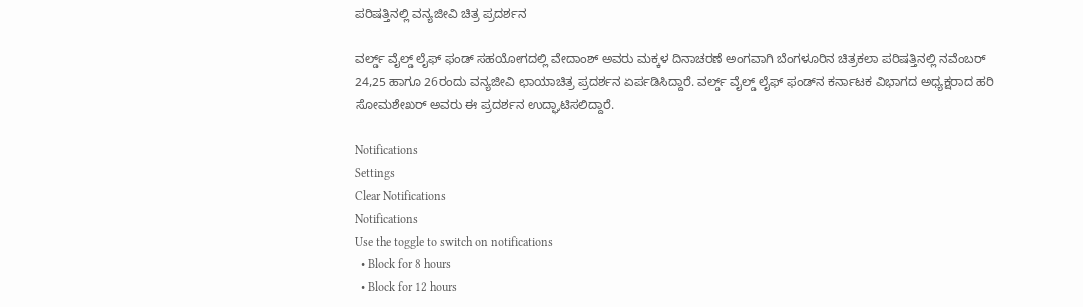ಪರಿಷತ್ತಿನಲ್ಲಿ ವನ್ಯಜೀವಿ ಚಿತ್ರ ಪ್ರದರ್ಶನ

ವರ್ಲ್ಡ್ ವೈಲ್ಡ್ ಲೈಫ್ ಫಂಡ್ ಸಹಯೋಗದಲ್ಲಿ ವೇದಾಂಶ್ ಅವರು ಮಕ್ಕಳ ದಿನಾಚರಣೆ ಅಂಗವಾಗಿ ಬೆಂಗಳೂರಿನ ಚಿತ್ರಕಲಾ ಪರಿಷತ್ತಿನಲ್ಲಿ ನವೆಂಬರ್ 24,25 ಹಾಗೂ 26ರಂದು ವನ್ಯಜೀವಿ ಛಾಯಾಚಿತ್ರ ಪ್ರದರ್ಶನ ಏರ್ಪಡಿಸಿದ್ದಾರೆ. ವರ್ಲ್ಡ್ ವೈಲ್ಡ್ ಲೈಫ್ ಫಂಡ್‍ನ ಕರ್ನಾಟಕ ವಿಭಾಗದ ಅಧ್ಯಕ್ಷರಾದ ಹರಿ ಸೋಮಶೇಖರ್ ಅವರು ಈ ಪ್ರದರ್ಶನ ಉದ್ಘಾಟಿಸಲಿದ್ದಾರೆ.

Notifications
Settings
Clear Notifications
Notifications
Use the toggle to switch on notifications
  • Block for 8 hours
  • Block for 12 hours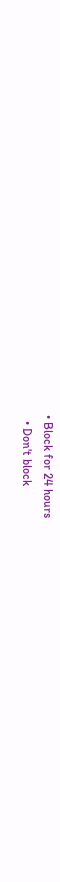• Block for 24 hours
  • Don't block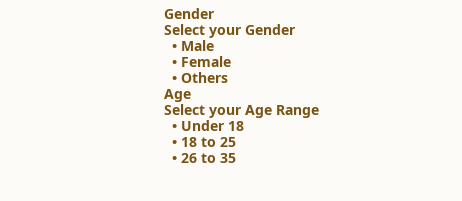Gender
Select your Gender
  • Male
  • Female
  • Others
Age
Select your Age Range
  • Under 18
  • 18 to 25
  • 26 to 35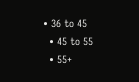• 36 to 45
  • 45 to 55
  • 55+